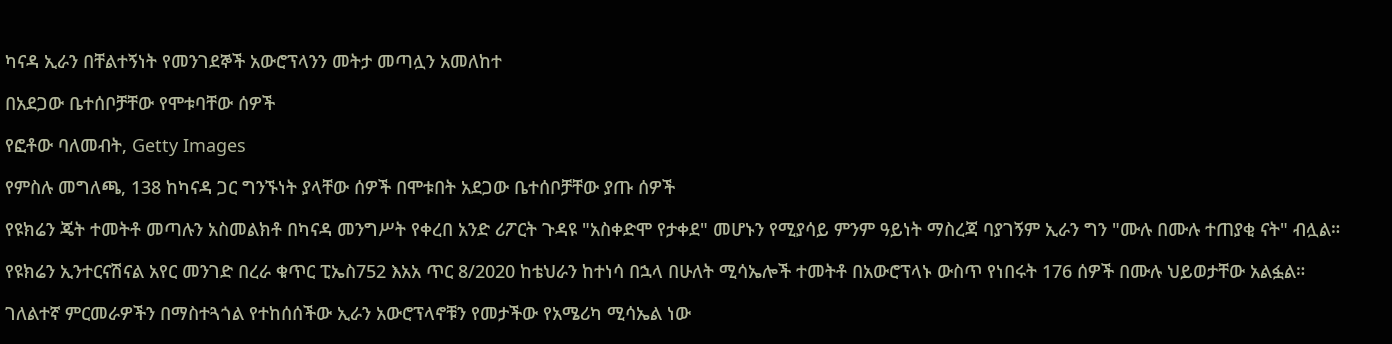ካናዳ ኢራን በቸልተኝነት የመንገደኞች አውሮፕላንን መትታ መጣሏን አመለከተ

በአደጋው ቤተሰቦቻቸው የሞቱባቸው ሰዎች

የፎቶው ባለመብት, Getty Images

የምስሉ መግለጫ, 138 ከካናዳ ጋር ግንኙነት ያላቸው ሰዎች በሞቱበት አደጋው ቤተሰቦቻቸው ያጡ ሰዎች

የዩክሬን ጄት ተመትቶ መጣሉን አስመልክቶ በካናዳ መንግሥት የቀረበ አንድ ሪፖርት ጉዳዩ "አስቀድሞ የታቀደ" መሆኑን የሚያሳይ ምንም ዓይነት ማስረጃ ባያገኝም ኢራን ግን "ሙሉ በሙሉ ተጠያቂ ናት" ብሏል።

የዩክሬን ኢንተርናሽናል አየር መንገድ በረራ ቁጥር ፒኤስ752 እአአ ጥር 8/2020 ከቴህራን ከተነሳ በኋላ በሁለት ሚሳኤሎች ተመትቶ በአውሮፕላኑ ውስጥ የነበሩት 176 ሰዎች በሙሉ ህይወታቸው አልፏል።

ገለልተኛ ምርመራዎችን በማስተጓጎል የተከሰሰችው ኢራን አውሮፕላኖቹን የመታችው የአሜሪካ ሚሳኤል ነው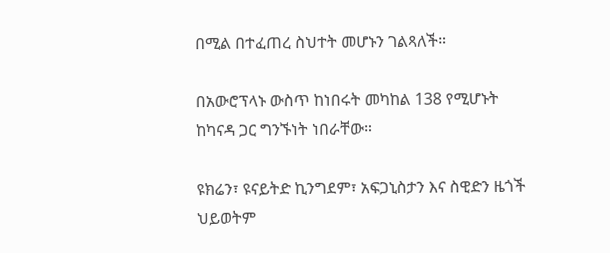በሚል በተፈጠረ ስህተት መሆኑን ገልጻለች።

በአውሮፕላኑ ውስጥ ከነበሩት መካከል 138 የሚሆኑት ከካናዳ ጋር ግንኙነት ነበራቸው።

ዩክሬን፣ ዩናይትድ ኪንግደም፣ አፍጋኒስታን እና ስዊድን ዜጎች ህይወትም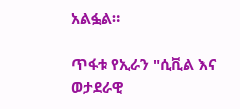አልፏል።

ጥፋቱ የኢራን "ሲቪል እና ወታደራዊ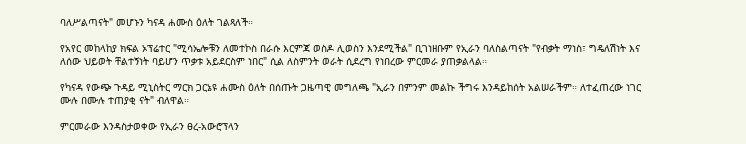ባለሥልጣናት" መሆኑን ካናዳ ሐሙስ ዕለት ገልጻለች።

የአየር መከላከያ ክፍል ኦፕሬተር "ሚሳኤሎቹን ለመተኮስ በራሱ እርምጃ ወስዶ ሊወስን እንደሚችል" ቢገነዘቡም የኢራን ባለስልጣናት "የብቃት ማነስ፣ ግዴለሽነት እና ለሰው ህይወት ቸልተኝነት ባይሆን ጥቃቱ አይደርስም ነበር" ሲል ለስምንት ወራት ሲደረግ የነበረው ምርመራ ያጠቃልላል።

የካናዳ የውጭ ጉዳይ ሚኒስትር ማርክ ጋርኔዩ ሐሙስ ዕለት በሰጡት ጋዜጣዊ መግለጫ "ኢራን በምንም መልኩ ችግሩ እንዳይከሰት አልሠራችም። ለተፈጠረው ነገር ሙሉ በሙሉ ተጠያቂ ናት" ብለዋል።

ምርመራው እንዳስታወቀው የኢራን ፀረ-አውሮፕላን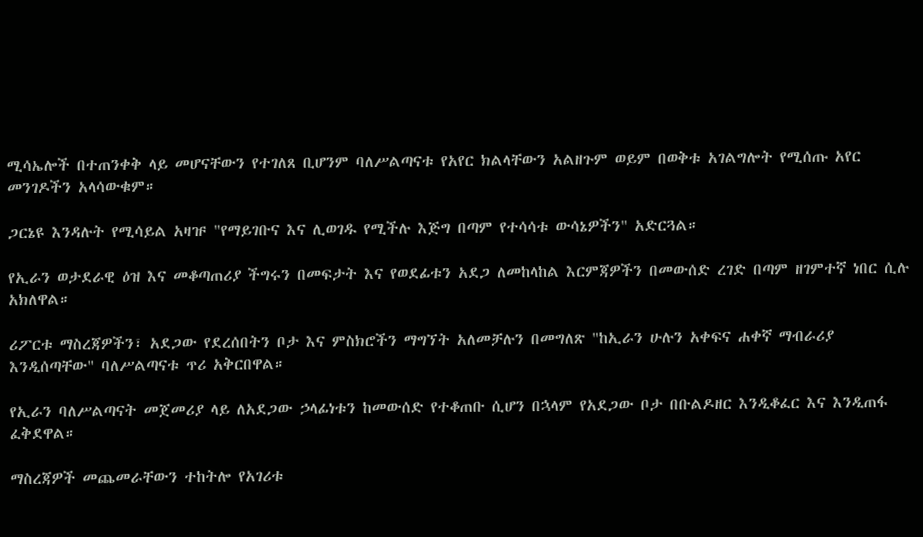ሚሳኤሎች በተጠንቀቅ ላይ መሆናቸውን የተገለጸ ቢሆንም ባለሥልጣናቱ የአየር ክልላቸውን አልዘጉም ወይም በወቅቱ አገልግሎት የሚሰጡ አየር መንገዶችን አላሳውቁም።

ጋርኔዩ እንዳሉት የሚሳይል አዛዡ "የማይገቡና እና ሊወገዱ የሚችሉ እጅግ በጣም የተሳሳቱ ውሳኔዎችን" አድርጓል።

የኢራን ወታደራዊ ዕዝ እና መቆጣጠሪያ ችግሩን በመፍታት እና የወደፊቱን አደጋ ለመከላከል እርምጃዎችን በመውሰድ ረገድ በጣም ዘገምተኛ ነበር ሲሉ አክለዋል።

ሪፖርቱ ማስረጃዎችን፣ አደጋው የደረሰበትን ቦታ እና ምስክሮችን ማግኘት አለመቻሉን በመግለጽ "ከኢራን ሁሉን አቀፍና ሐቀኛ ማብራሪያ እንዲሰጣቸው" ባለሥልጣናቱ ጥሪ አቅርበዋል።

የኢራን ባለሥልጣናት መጀመሪያ ላይ ለአደጋው ኃላፊነቱን ከመውሰድ የተቆጠቡ ሲሆን በኋላም የአደጋው ቦታ በቡልዶዘር እንዲቆፈር እና እንዲጠፋ ፈቅደዋል።

ማስረጃዎች መጨመራቸውን ተከትሎ የአገሪቱ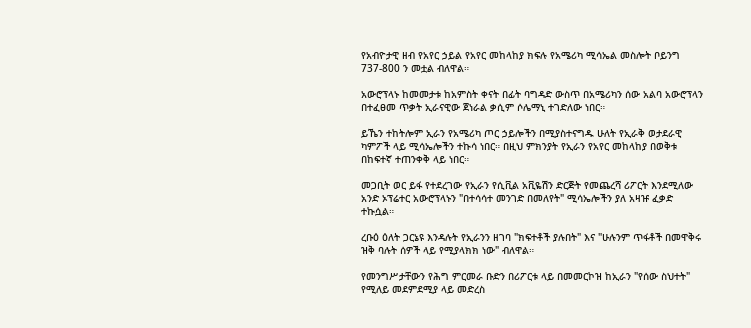የአብዮታዊ ዘብ የአየር ኃይል የአየር መከላከያ ክፍሉ የአሜሪካ ሚሳኤል መስሎት ቦይንግ 737-800 ን መቷል ብለዋል።

አውሮፕላኑ ከመመታቱ ከአምስት ቀናት በፊት ባግዳድ ውስጥ በአሜሪካን ሰው አልባ አውሮፕላን በተፈፀመ ጥቃት ኢራናዊው ጀነራል ቃሲም ሶሌማኒ ተገድለው ነበር።

ይኼን ተከትሎም ኢራን የአሜሪካ ጦር ኃይሎችን በሚያስተናግዱ ሁለት የኢራቅ ወታደራዊ ካምፖች ላይ ሚሳኤሎችን ተኩሳ ነበር። በዚህ ምክንያት የኢራን የአየር መከላከያ በወቅቱ በከፍተኛ ተጠንቀቅ ላይ ነበር።

መጋቢት ወር ይፋ የተደረገው የኢራን የሲቪል አቪዬሽን ድርጅት የመጨረሻ ሪፖርት እንደሚለው አንድ ኦፕሬተር አውሮፕላኑን "በተሳሳተ መንገድ በመለየት" ሚሳኤሎችን ያለ አዛዡ ፈቃድ ተኩሷል።

ረቡዕ ዕለት ጋርኔዩ እንዳሉት የኢራንን ዘገባ "ክፍተቶች ያሉበት" እና "ሁሉንም ጥፋቶች በመዋቅሩ ዝቅ ባሉት ሰዎች ላይ የሚያላክክ ነው" ብለዋል።

የመንግሥታቸውን የሕግ ምርመራ ቡድን በሪፖርቱ ላይ በመመርኮዝ ከኢራን "የሰው ስህተት" የሚለይ መደምደሚያ ላይ መድረስ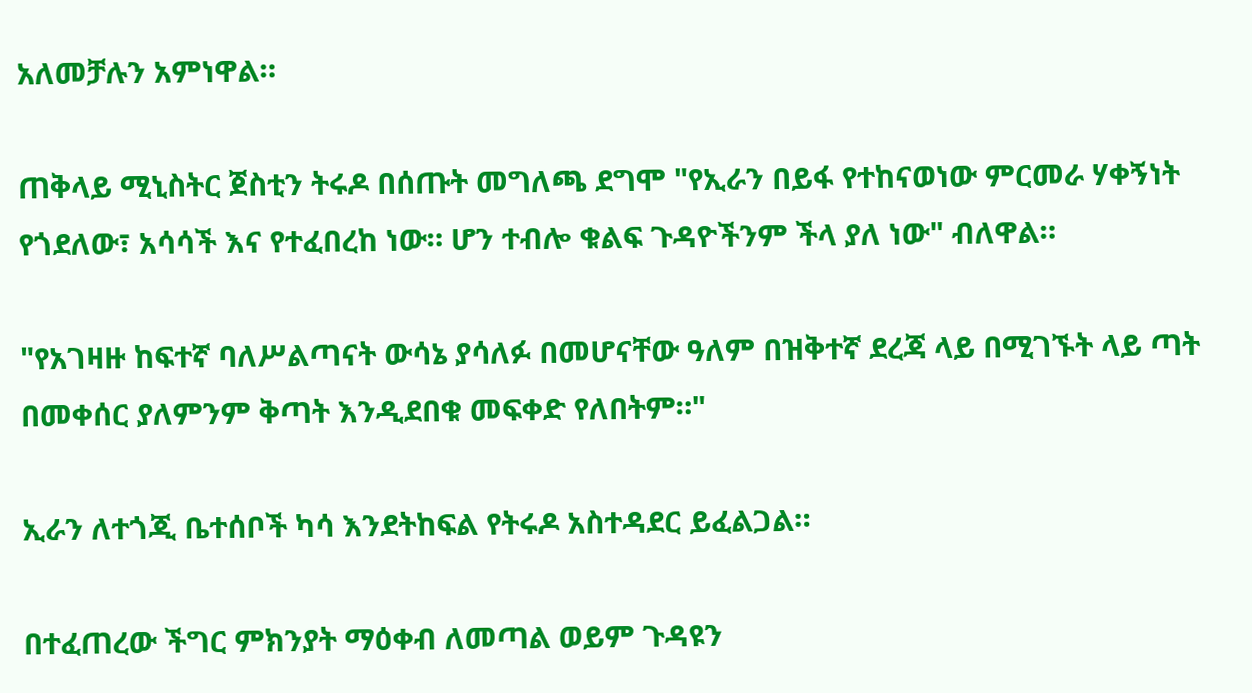አለመቻሉን አምነዋል።

ጠቅላይ ሚኒስትር ጀስቲን ትሩዶ በሰጡት መግለጫ ደግሞ "የኢራን በይፋ የተከናወነው ምርመራ ሃቀኝነት የጎደለው፣ አሳሳች እና የተፈበረከ ነው። ሆን ተብሎ ቁልፍ ጉዳዮችንም ችላ ያለ ነው" ብለዋል።

"የአገዛዙ ከፍተኛ ባለሥልጣናት ውሳኔ ያሳለፉ በመሆናቸው ዓለም በዝቅተኛ ደረጃ ላይ በሚገኙት ላይ ጣት በመቀሰር ያለምንም ቅጣት እንዲደበቁ መፍቀድ የለበትም።"

ኢራን ለተጎጂ ቤተሰቦች ካሳ እንደትከፍል የትሩዶ አስተዳደር ይፈልጋል።

በተፈጠረው ችግር ምክንያት ማዕቀብ ለመጣል ወይም ጉዳዩን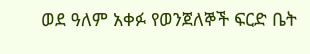ወደ ዓለም አቀፉ የወንጀለኞች ፍርድ ቤት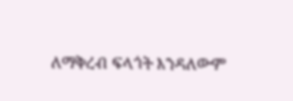ለማቅረብ ፍላጎት እንዳለውም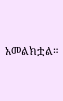አመልክቷል።